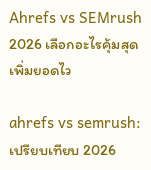Ahrefs vs SEMrush 2026 เลือกอะไรคุ้มสุด เพิ่มยอดไว

ahrefs vs semrush: เปรียบเทียบ 2026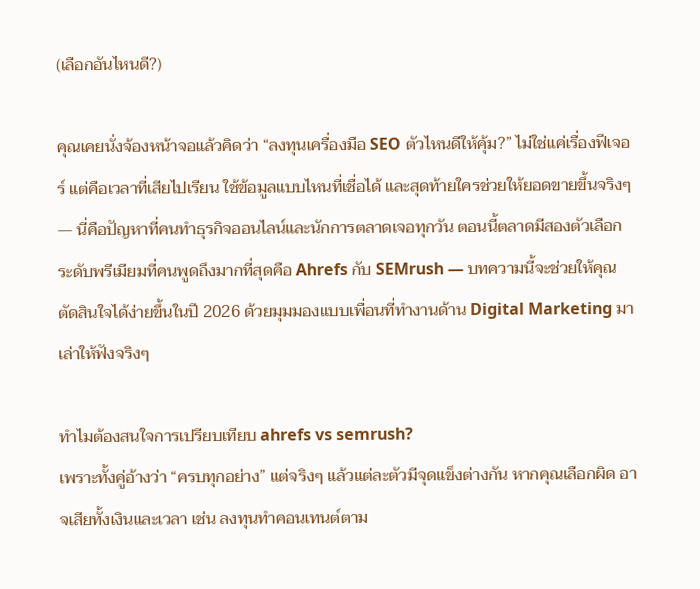(เลือกอันไหนดี?)

คุณเคยนั่งจ้องหน้าจอแล้วคิดว่า “ลงทุนเครื่องมือ SEO ตัวไหนดีให้คุ้ม?” ไม่ใช่แค่เรื่องฟีเจอร์ แต่คือเวลาที่เสียไปเรียน ใช้ข้อมูลแบบไหนที่เชื่อได้ และสุดท้ายใครช่วยให้ยอดขายขึ้นจริงๆ — นี่คือปัญหาที่คนทำธุรกิจออนไลน์และนักการตลาดเจอทุกวัน ตอนนี้ตลาดมีสองตัวเลือกระดับพรีเมียมที่คนพูดถึงมากที่สุดคือ Ahrefs กับ SEMrush — บทความนี้จะช่วยให้คุณตัดสินใจได้ง่ายขึ้นในปี 2026 ด้วยมุมมองแบบเพื่อนที่ทำงานด้าน Digital Marketing มาเล่าให้ฟังจริงๆ

ทำไมต้องสนใจการเปรียบเทียบ ahrefs vs semrush?
เพราะทั้งคู่อ้างว่า “ครบทุกอย่าง” แต่จริงๆ แล้วแต่ละตัวมีจุดแข็งต่างกัน หากคุณเลือกผิด อาจเสียทั้งเงินและเวลา เช่น ลงทุนทำคอนเทนต์ตาม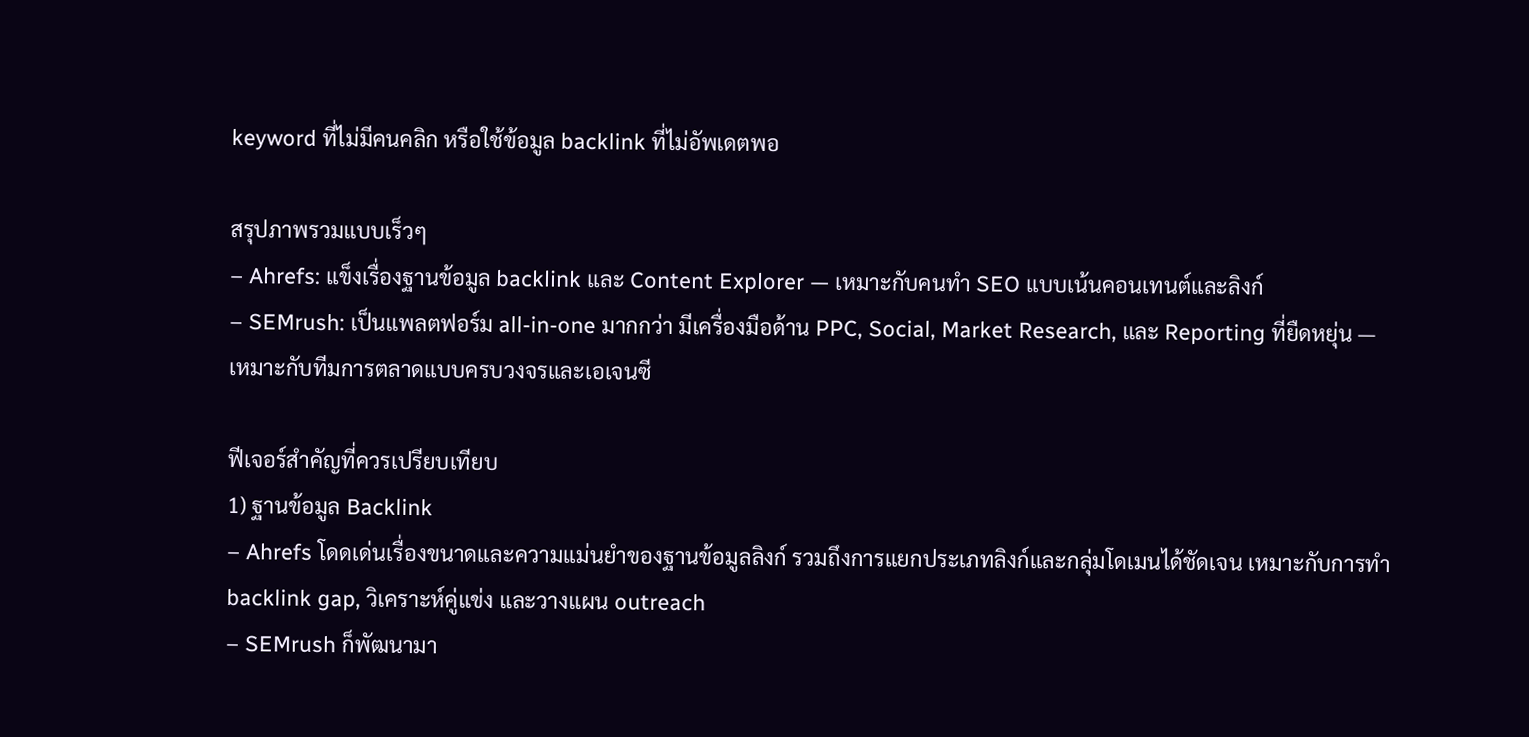keyword ที่ไม่มีคนคลิก หรือใช้ข้อมูล backlink ที่ไม่อัพเดตพอ

สรุปภาพรวมแบบเร็วๆ
– Ahrefs: แข็งเรื่องฐานข้อมูล backlink และ Content Explorer — เหมาะกับคนทำ SEO แบบเน้นคอนเทนต์และลิงก์
– SEMrush: เป็นแพลตฟอร์ม all-in-one มากกว่า มีเครื่องมือด้าน PPC, Social, Market Research, และ Reporting ที่ยืดหยุ่น — เหมาะกับทีมการตลาดแบบครบวงจรและเอเจนซี

ฟีเจอร์สำคัญที่ควรเปรียบเทียบ
1) ฐานข้อมูล Backlink
– Ahrefs โดดเด่นเรื่องขนาดและความแม่นยำของฐานข้อมูลลิงก์ รวมถึงการแยกประเภทลิงก์และกลุ่มโดเมนได้ชัดเจน เหมาะกับการทำ backlink gap, วิเคราะห์คู่แข่ง และวางแผน outreach
– SEMrush ก็พัฒนามา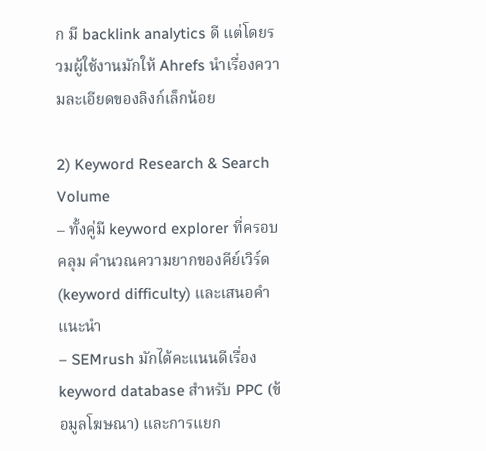ก มี backlink analytics ดี แต่โดยรวมผู้ใช้งานมักให้ Ahrefs นำเรื่องความละเอียดของลิงก์เล็กน้อย

2) Keyword Research & Search Volume
– ทั้งคู่มี keyword explorer ที่ครอบคลุม คำนวณความยากของคีย์เวิร์ด (keyword difficulty) และเสนอคำแนะนำ
– SEMrush มักได้คะแนนดีเรื่อง keyword database สำหรับ PPC (ข้อมูลโฆษณา) และการแยก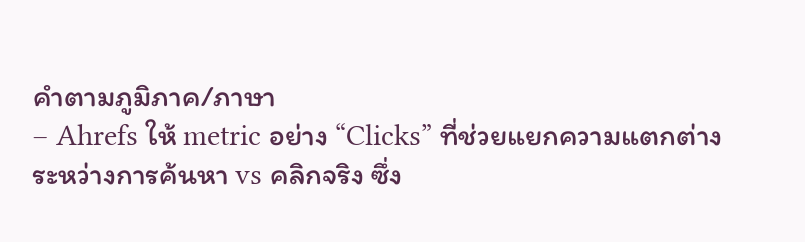คำตามภูมิภาค/ภาษา
– Ahrefs ให้ metric อย่าง “Clicks” ที่ช่วยแยกความแตกต่างระหว่างการค้นหา vs คลิกจริง ซึ่ง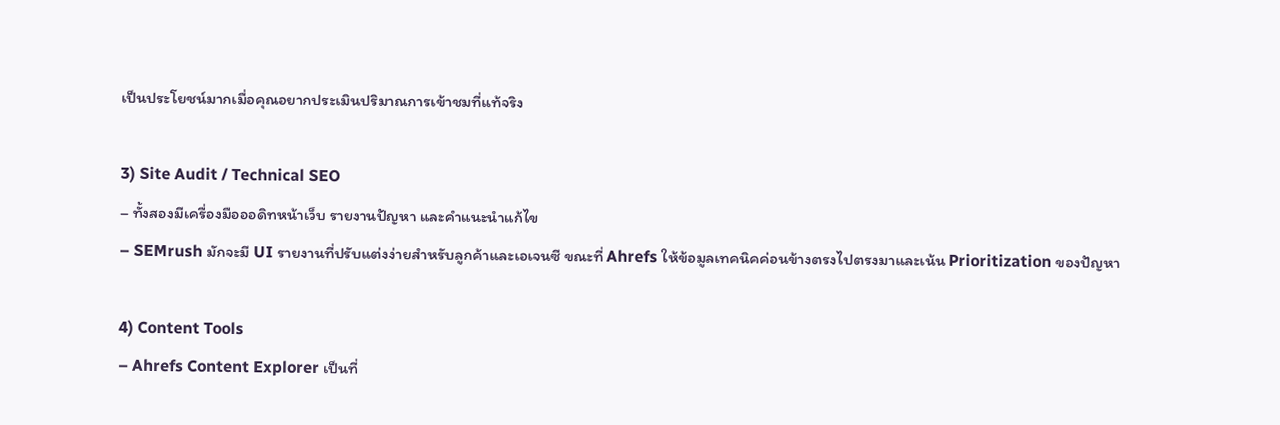เป็นประโยชน์มากเมื่อคุณอยากประเมินปริมาณการเข้าชมที่แท้จริง

3) Site Audit / Technical SEO
– ทั้งสองมีเครื่องมือออดิทหน้าเว็บ รายงานปัญหา และคำแนะนำแก้ไข
– SEMrush มักจะมี UI รายงานที่ปรับแต่งง่ายสำหรับลูกค้าและเอเจนซี ขณะที่ Ahrefs ให้ข้อมูลเทคนิคค่อนข้างตรงไปตรงมาและเน้น Prioritization ของปัญหา

4) Content Tools
– Ahrefs Content Explorer เป็นที่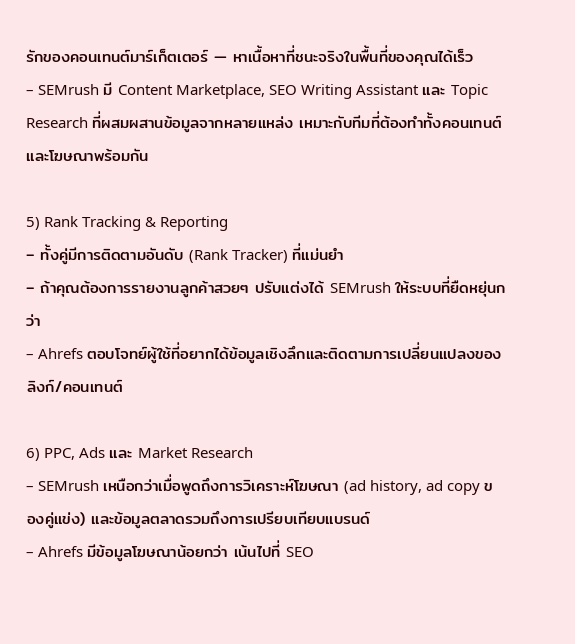รักของคอนเทนต์มาร์เก็ตเตอร์ — หาเนื้อหาที่ชนะจริงในพื้นที่ของคุณได้เร็ว
– SEMrush มี Content Marketplace, SEO Writing Assistant และ Topic Research ที่ผสมผสานข้อมูลจากหลายแหล่ง เหมาะกับทีมที่ต้องทำทั้งคอนเทนต์และโฆษณาพร้อมกัน

5) Rank Tracking & Reporting
– ทั้งคู่มีการติดตามอันดับ (Rank Tracker) ที่แม่นยำ
– ถ้าคุณต้องการรายงานลูกค้าสวยๆ ปรับแต่งได้ SEMrush ให้ระบบที่ยืดหยุ่นกว่า
– Ahrefs ตอบโจทย์ผู้ใช้ที่อยากได้ข้อมูลเชิงลึกและติดตามการเปลี่ยนแปลงของลิงก์/คอนเทนต์

6) PPC, Ads และ Market Research
– SEMrush เหนือกว่าเมื่อพูดถึงการวิเคราะห์โฆษณา (ad history, ad copy ของคู่แข่ง) และข้อมูลตลาดรวมถึงการเปรียบเทียบแบรนด์
– Ahrefs มีข้อมูลโฆษณาน้อยกว่า เน้นไปที่ SEO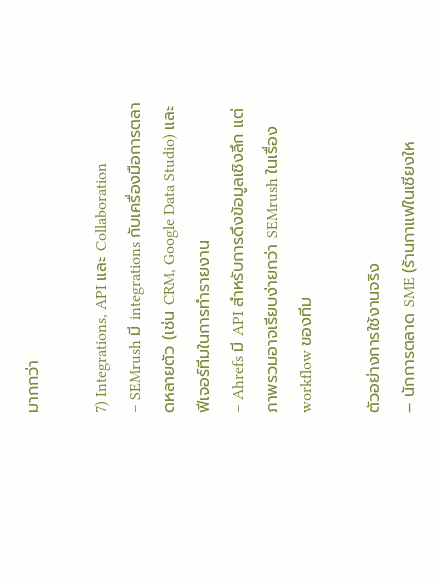มากกว่า

7) Integrations, API และ Collaboration
– SEMrush มี integrations กับเครื่องมือการตลาดหลายตัว (เช่น CRM, Google Data Studio) และฟีเจอร์ทีมในการทำรายงาน
– Ahrefs มี API สำหรับการดึงข้อมูลเชิงลึก แต่ภาพรวมอาจเรียบง่ายกว่า SEMrush ในเรื่อง workflow ของทีม

ตัวอย่างการใช้งานจริง
– นักการตลาด SME (ร้านกาแฟในเชียงให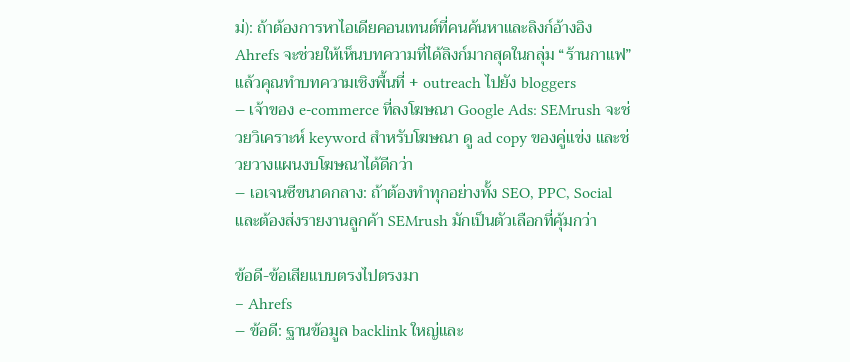ม่): ถ้าต้องการหาไอเดียคอนเทนต์ที่คนค้นหาและลิงก์อ้างอิง Ahrefs จะช่วยให้เห็นบทความที่ได้ลิงก์มากสุดในกลุ่ม “ร้านกาแฟ” แล้วคุณทำบทความเชิงพื้นที่ + outreach ไปยัง bloggers
– เจ้าของ e-commerce ที่ลงโฆษณา Google Ads: SEMrush จะช่วยวิเคราะห์ keyword สำหรับโฆษณา ดู ad copy ของคู่แข่ง และช่วยวางแผนงบโฆษณาได้ดีกว่า
– เอเจนซีขนาดกลาง: ถ้าต้องทำทุกอย่างทั้ง SEO, PPC, Social และต้องส่งรายงานลูกค้า SEMrush มักเป็นตัวเลือกที่คุ้มกว่า

ข้อดี-ข้อเสียแบบตรงไปตรงมา
– Ahrefs
– ข้อดี: ฐานข้อมูล backlink ใหญ่และ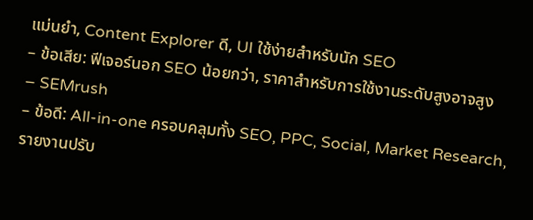แม่นยำ, Content Explorer ดี, UI ใช้ง่ายสำหรับนัก SEO
– ข้อเสีย: ฟีเจอร์นอก SEO น้อยกว่า, ราคาสำหรับการใช้งานระดับสูงอาจสูง
– SEMrush
– ข้อดี: All-in-one ครอบคลุมทั้ง SEO, PPC, Social, Market Research, รายงานปรับ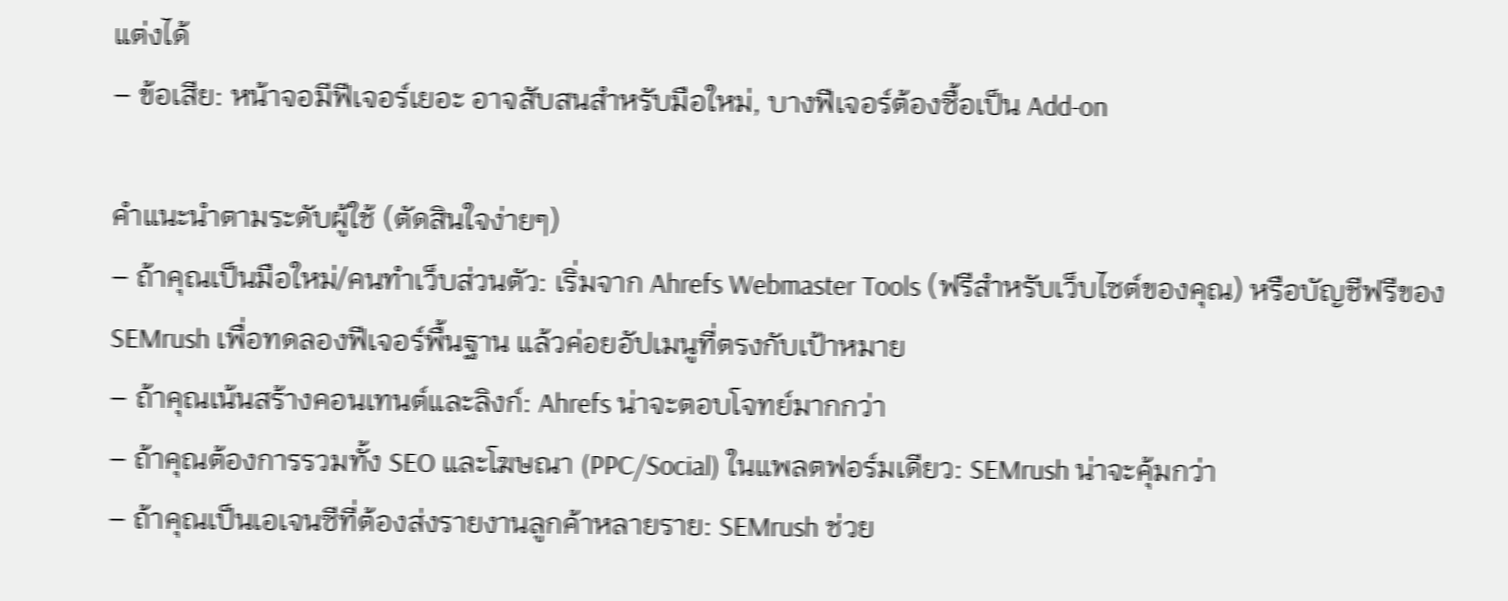แต่งได้
– ข้อเสีย: หน้าจอมีฟีเจอร์เยอะ อาจสับสนสำหรับมือใหม่, บางฟีเจอร์ต้องซื้อเป็น Add-on

คำแนะนำตามระดับผู้ใช้ (ตัดสินใจง่ายๆ)
– ถ้าคุณเป็นมือใหม่/คนทำเว็บส่วนตัว: เริ่มจาก Ahrefs Webmaster Tools (ฟรีสำหรับเว็บไซต์ของคุณ) หรือบัญชีฟรีของ SEMrush เพื่อทดลองฟีเจอร์พื้นฐาน แล้วค่อยอัปเมนูที่ตรงกับเป้าหมาย
– ถ้าคุณเน้นสร้างคอนเทนต์และลิงก์: Ahrefs น่าจะตอบโจทย์มากกว่า
– ถ้าคุณต้องการรวมทั้ง SEO และโฆษณา (PPC/Social) ในแพลตฟอร์มเดียว: SEMrush น่าจะคุ้มกว่า
– ถ้าคุณเป็นเอเจนซีที่ต้องส่งรายงานลูกค้าหลายราย: SEMrush ช่วย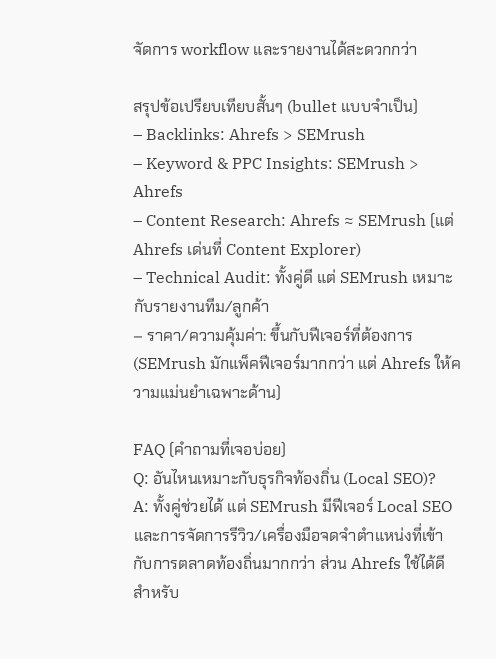จัดการ workflow และรายงานได้สะดวกกว่า

สรุปข้อเปรียบเทียบสั้นๆ (bullet แบบจำเป็น)
– Backlinks: Ahrefs > SEMrush
– Keyword & PPC Insights: SEMrush > Ahrefs
– Content Research: Ahrefs ≈ SEMrush (แต่ Ahrefs เด่นที่ Content Explorer)
– Technical Audit: ทั้งคู่ดี แต่ SEMrush เหมาะกับรายงานทีม/ลูกค้า
– ราคา/ความคุ้มค่า: ขึ้นกับฟีเจอร์ที่ต้องการ (SEMrush มักแพ็คฟีเจอร์มากกว่า แต่ Ahrefs ให้ความแม่นยำเฉพาะด้าน)

FAQ (คำถามที่เจอบ่อย)
Q: อันไหนเหมาะกับธุรกิจท้องถิ่น (Local SEO)?
A: ทั้งคู่ช่วยได้ แต่ SEMrush มีฟีเจอร์ Local SEO และการจัดการรีวิว/เครื่องมือจดจำตำแหน่งที่เข้ากับการตลาดท้องถิ่นมากกว่า ส่วน Ahrefs ใช้ได้ดีสำหรับ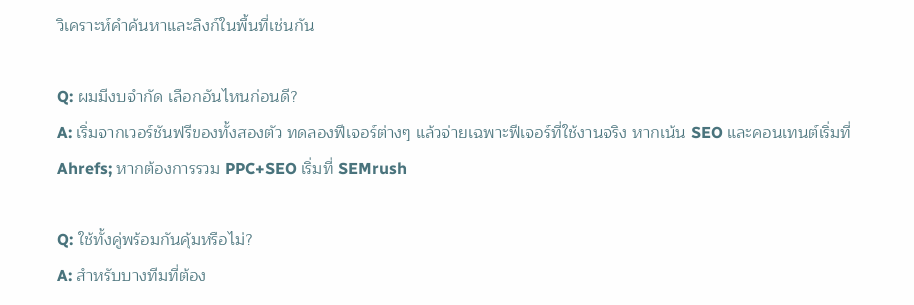วิเคราะห์คำค้นหาและลิงก์ในพื้นที่เช่นกัน

Q: ผมมีงบจำกัด เลือกอันไหนก่อนดี?
A: เริ่มจากเวอร์ชันฟรีของทั้งสองตัว ทดลองฟีเจอร์ต่างๆ แล้วจ่ายเฉพาะฟีเจอร์ที่ใช้งานจริง หากเน้น SEO และคอนเทนต์เริ่มที่ Ahrefs; หากต้องการรวม PPC+SEO เริ่มที่ SEMrush

Q: ใช้ทั้งคู่พร้อมกันคุ้มหรือไม่?
A: สำหรับบางทีมที่ต้อง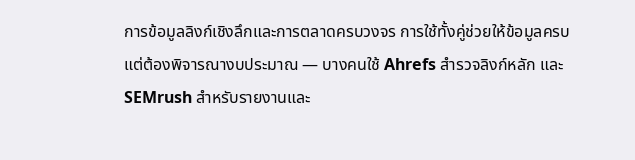การข้อมูลลิงก์เชิงลึกและการตลาดครบวงจร การใช้ทั้งคู่ช่วยให้ข้อมูลครบ แต่ต้องพิจารณางบประมาณ — บางคนใช้ Ahrefs สำรวจลิงก์หลัก และ SEMrush สำหรับรายงานและ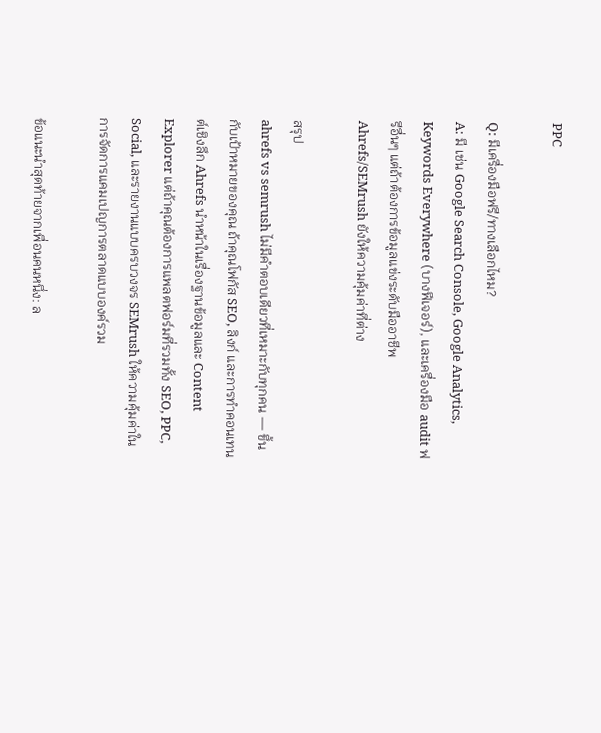PPC

Q: มีเครื่องมือฟรี/ทางเลือกไหม?
A: มี เช่น Google Search Console, Google Analytics, Keywords Everywhere (บางฟีเจอร์), และเครื่องมือ audit ฟรีอื่นๆ แต่ถ้าต้องการข้อมูลแข่งระดับมืออาชีพ Ahrefs/SEMrush ยังให้ความคุ้มค่าที่ต่าง

สรุป
ahrefs vs semrush ไม่มีคำตอบเดียวที่เหมาะกับทุกคน — ขึ้นกับเป้าหมายของคุณ ถ้าคุณโฟกัส SEO, ลิงก์ และการทำคอนเทนต์เชิงลึก Ahrefs นำหน้าในเรื่องฐานข้อมูลและ Content Explorer แต่ถ้าคุณต้องการแพลตฟอร์มที่รวมทั้ง SEO, PPC, Social, และรายงานแบบครบวงจร SEMrush ให้ความคุ้มค่าในการจัดการแคมเปญการตลาดแบบองค์รวม

ข้อแนะนำสุดท้ายจากเพื่อนคนหนึ่ง: ล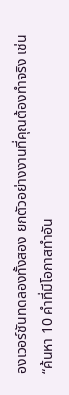องเวอร์ชันทดลองทั้งสอง ยกตัวอย่างงานที่คุณต้องทำจริง เช่น “ค้นหา 10 คำที่มีโอกาสทำอัน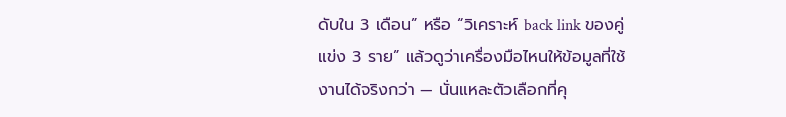ดับใน 3 เดือน” หรือ “วิเคราะห์ back link ของคู่แข่ง 3 ราย” แล้วดูว่าเครื่องมือไหนให้ข้อมูลที่ใช้งานได้จริงกว่า — นั่นแหละตัวเลือกที่คุ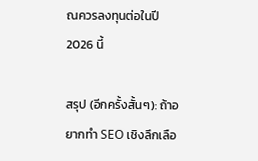ณควรลงทุนต่อในปี 2026 นี้

สรุป (อีกครั้งสั้นๆ): ถ้าอยากทำ SEO เชิงลึกเลือ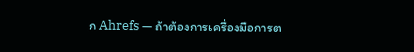ก Ahrefs — ถ้าต้องการเครื่องมือการต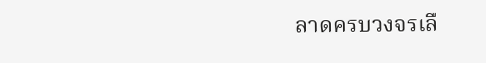ลาดครบวงจรเลื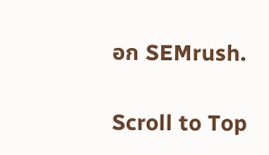อก SEMrush.

Scroll to Top